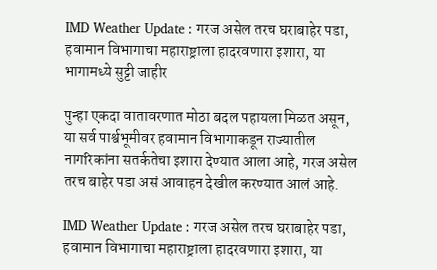IMD Weather Update : गरज असेल तरच घराबाहेर पडा, हवामान विभागाचा महाराष्ट्राला हादरवणारा इशारा, या भागामध्ये सुट्टी जाहीर

पुन्हा एकदा वातावरणात मोठा बदल पहायला मिळत असून, या सर्व पार्श्वभूमीवर हवामान विभागाकडून राज्यातील नागरिकांना सतर्कतेचा इशारा देण्यात आला आहे, गरज असेल तरच बाहेर पडा असं आवाहन देखील करण्यात आलं आहे.

IMD Weather Update : गरज असेल तरच घराबाहेर पडा, हवामान विभागाचा महाराष्ट्राला हादरवणारा इशारा, या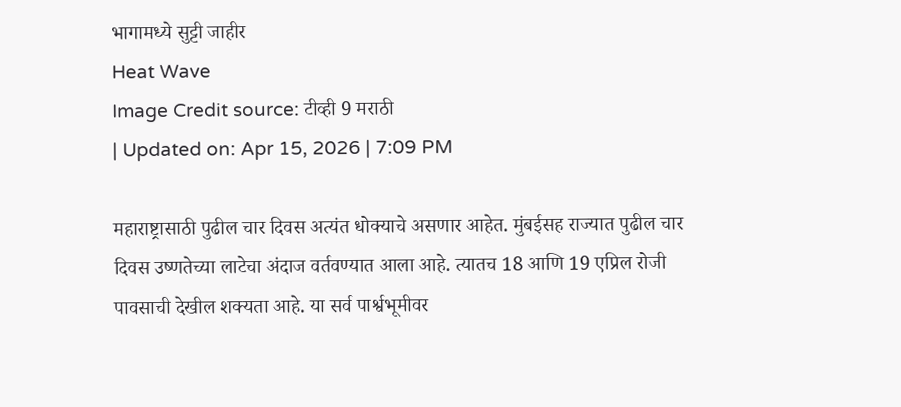भागामध्ये सुट्टी जाहीर
Heat Wave
Image Credit source: टीव्ही 9 मराठी
| Updated on: Apr 15, 2026 | 7:09 PM

महाराष्ट्रासाठी पुढील चार दिवस अत्यंत धोक्याचे असणार आहेत. मुंबईसह राज्यात पुढील चार दिवस उष्णतेच्या लाटेचा अंदाज वर्तवण्यात आला आहे. त्यातच 18 आणि 19 एप्रिल रोजी पावसाची देखील शक्यता आहे. या सर्व पार्श्वभूमीवर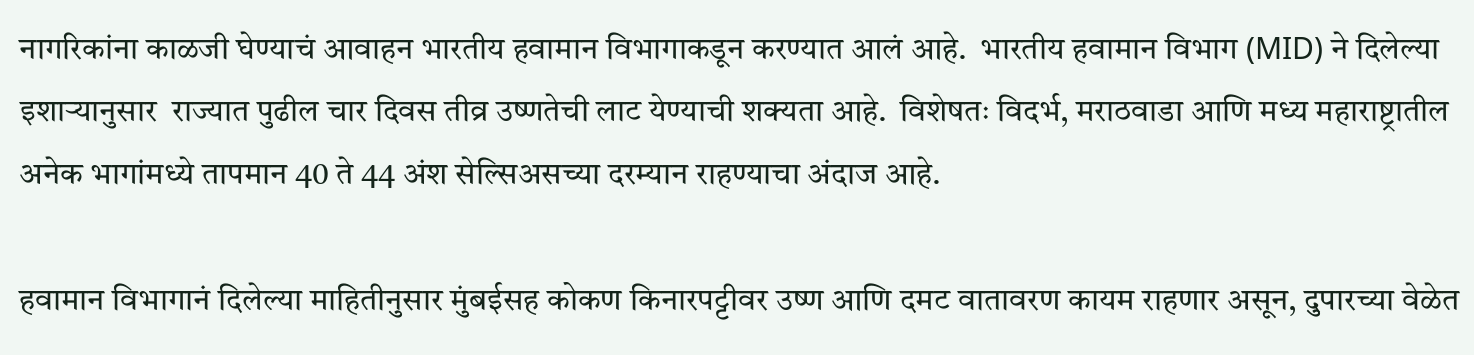नागरिकांना काळजी घेण्याचं आवाहन भारतीय हवामान विभागाकडून करण्यात आलं आहे.  भारतीय हवामान विभाग (MID) ने दिलेल्या इशाऱ्यानुसार  राज्यात पुढील चार दिवस तीव्र उष्णतेची लाट येण्याची शक्यता आहे.  विशेषतः विदर्भ, मराठवाडा आणि मध्य महाराष्ट्रातील अनेक भागांमध्ये तापमान 40 ते 44 अंश सेल्सिअसच्या दरम्यान राहण्याचा अंदाज आहे.

हवामान विभागानं दिलेल्या माहितीनुसार मुंबईसह कोकण किनारपट्टीवर उष्ण आणि दमट वातावरण कायम राहणार असून, दुपारच्या वेळेत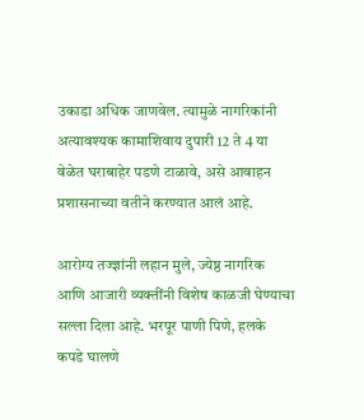उकाडा अधिक जाणवेल. त्यामुळे नागरिकांनी अत्यावश्यक कामाशिवाय दुपारी 12 ते 4 या वेळेत घराबाहेर पडणे टाळावे, असे आवाहन प्रशासनाच्या वतीने करण्यात आलं आहे.

आरोग्य तज्ज्ञांनी लहान मुले, ज्येष्ठ नागरिक आणि आजारी व्यक्तींनी विशेष काळजी घेण्याचा सल्ला दिला आहे. भरपूर पाणी पिणे, हलके कपडे घालणे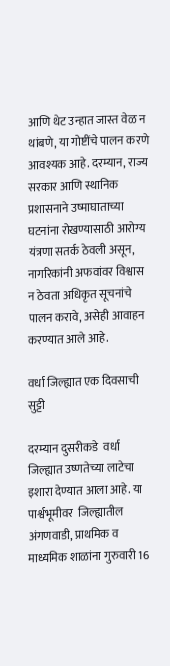आणि थेट उन्हात जास्त वेळ न थांबणे, या गोष्टींचे पालन करणे आवश्यक आहे. दरम्यान, राज्य सरकार आणि स्थानिक प्रशासनाने उष्माघाताच्या घटनांना रोखण्यासाठी आरोग्य यंत्रणा सतर्क ठेवली असून, नागरिकांनी अफवांवर विश्वास न ठेवता अधिकृत सूचनांचे पालन करावे, असेही आवाहन करण्यात आले आहे.

वर्धा जिल्ह्यात एक दिवसाची सुट्टी

दरम्यान दुसरीकडे  वर्धा जिल्ह्यात उष्णतेच्या लाटेचा इशारा देण्यात आला आहे. या पार्श्वभूमीवर  जिल्ह्यातील अंगणवाडी, प्राथमिक व माध्यमिक शाळांना गुरुवारी 16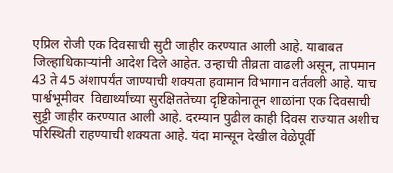एप्रिल रोजी एक दिवसाची सुटी जाहीर करण्यात आली आहे. याबाबत जिल्हाधिकाऱ्यांनी आदेश दिले आहेत. उन्हाची तीव्रता वाढली असून, तापमान 43 ते 45 अंशापर्यंत जाण्याची शक्यता हवामान विभागान वर्तवली आहे. याच पार्श्वभूमीवर  विद्यार्थ्यांच्या सुरक्षिततेच्या दृष्टिकोनातून शाळांना एक दिवसाची सुट्टी जाहीर करण्यात आली आहे. दरम्यान पुढील काही दिवस राज्यात अशीच परिस्थिती राहण्याची शक्यता आहे. यंदा मान्सून देखील वेळेपूर्वी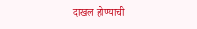दाखल होण्याची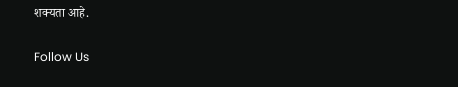शक्यता आहे.

Follow Us